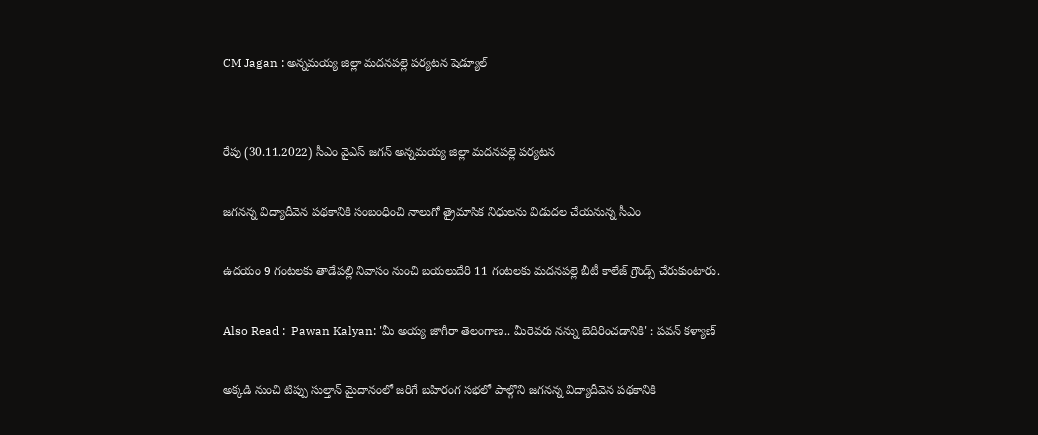CM Jagan : అన్నమయ్య జిల్లా మదనపల్లె పర్యటన షెడ్యూల్


రేపు (30.11.2022) సీఎం వైఎస్‌ జగన్‌ అన్నమయ్య జిల్లా మదనపల్లె పర్యటన

జగనన్న విద్యాదీవెన పథకానికి సంబంధించి నాలుగో త్రైమాసిక నిధులను విడుదల చేయనున్న సీఎం

ఉదయం 9 గంటలకు తాడేపల్లి నివాసం నుంచి బయలుదేరి 11 గంటలకు మదనపల్లె బీటీ కాలేజ్‌ గ్రౌండ్స్‌ చేరుకుంటారు.

Also Read :  Pawan Kalyan: 'మీ అయ్య జాగీరా తెలంగాణ.. మీరెవరు నన్ను బెదిరించడానికి' : పవన్ కళ్యాణ్

అక్కడి నుంచి టిప్పు సుల్తాన్‌ మైదానంలో జరిగే బహిరంగ సభలో పాల్గొని జగనన్న విద్యాదీవెన పథకానికి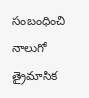సంబంధించి నాలుగో త్రైమాసిక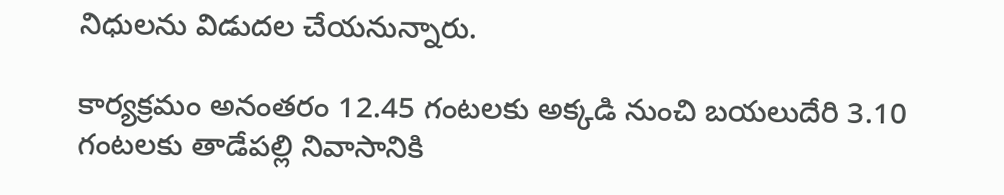నిధులను విడుదల చేయనున్నారు.

కార్యక్రమం అనంతరం 12.45 గంటలకు అక్కడి నుంచి బయలుదేరి 3.10 గంటలకు తాడేపల్లి నివాసానికి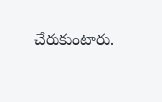చేరుకుంటారు.